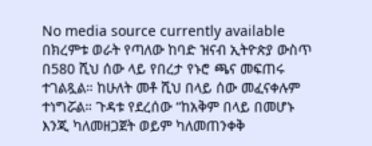No media source currently available
በክረምቱ ወራት የጣለው ከባድ ዝናብ ኢትዮጵያ ውስጥ በ580 ሺህ ሰው ላይ የበረታ የኑሮ ጫና መፍጠሩ ተገልጿል። ከሁለት መቶ ሺህ በላይ ሰው መፈናቀሉም ተነግሯል። ጉዳቱ የደረሰው “ከአቅም በላይ በመሆኑ እንጂ ካለመዘጋጀት ወይም ካለመጠንቀቅ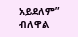አይደለም” ብለዋል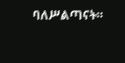ባለሥልጣናት።